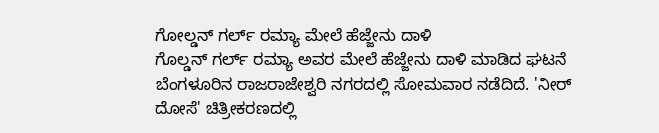ಗೋಲ್ಡನ್ ಗರ್ಲ್ ರಮ್ಯಾ ಮೇಲೆ ಹೆಜ್ಜೇನು ದಾಳಿ
ಗೊಲ್ಡನ್ ಗರ್ಲ್ ರಮ್ಯಾ ಅವರ ಮೇಲೆ ಹೆಜ್ಜೇನು ದಾಳಿ ಮಾಡಿದ ಘಟನೆ ಬೆಂಗಳೂರಿನ ರಾಜರಾಜೇಶ್ವರಿ ನಗರದಲ್ಲಿ ಸೋಮವಾರ ನಡೆದಿದೆ. 'ನೀರ್ ದೋಸೆ' ಚಿತ್ರೀಕರಣದಲ್ಲಿ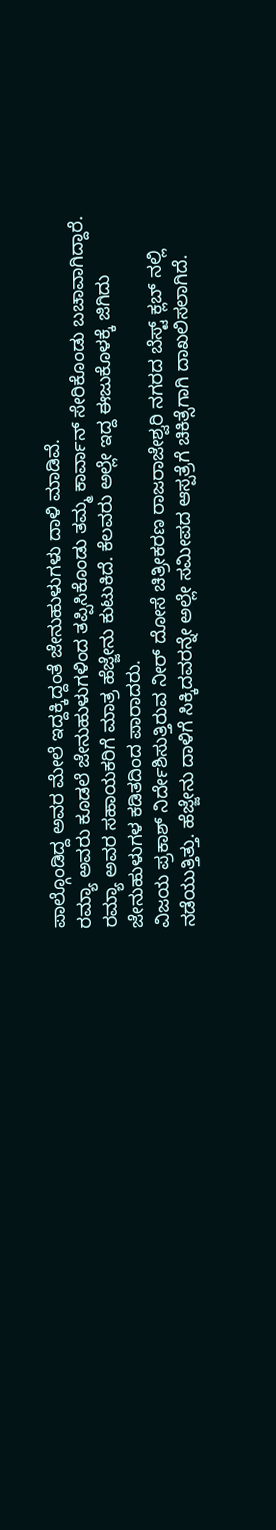ಪಾಲ್ಗೊಂಡಿದ್ದ ಅವರ ಮೇಲೆ ಇದ್ದಕ್ಕಿದ್ದಂತೆ ಜೇನುಹುಳುಗಳು ದಾಳಿ ಮಾಡಿವೆ.
ರಮ್ಯಾ ಅವರು ಕೂಡಲೆ ಜೇನುಹುಳುಗಳಿಂದ ತಪ್ಪಿಸಿಕೊಂಡು ತಮ್ಮ ಕಾರ್ವಾನ್ ಸೇರಿಕೊಂಡು ಬಚಾವಾಗಿದ್ದಾರೆ. ರಮ್ಯಾ ಅವರ ಸಹಾಯಕರಿಗೆ ಮಾತ್ರ ಹೆಜ್ಜೇನು ಕುಟುಕಿದೆ. ಕೆಲವರು ಅಲ್ಲೇ ಇದ್ದ ಈಜುಕೊಳಕ್ಕೆ ಜಿಗಿದು ಜೇನುಹುಳುಗಳ ಕಡಿತದಿಂದ ಪಾರಾದರು.
ವಿಜಯ ಪ್ರಕಾಶ್ ನಿರ್ದೇಶಿಸುತ್ತಿರುವ ನೀರ್ ದೋಸೆ ಚಿತ್ರೀಕರಣ ರಾಜರಾಜೇಶ್ವರಿ ನಗರದ ಬೆಸ್ಟ್ ಕ್ಲಬ್ ನಲ್ಲಿ ನಡೆಯುತ್ತಿತ್ತು. ಹೆಜ್ಜೇನು ದಾಳಿಗೆ ಸಿಕ್ಕಿದವರನ್ನೇ ಅಲ್ಲೇ ಸಮೀಪದ ಆಸ್ಪತ್ರೆಗೆ ಚಿಕಿತ್ಸೆಗಾಗಿ ದಾಖಲಿಸಲಾಗಿದೆ.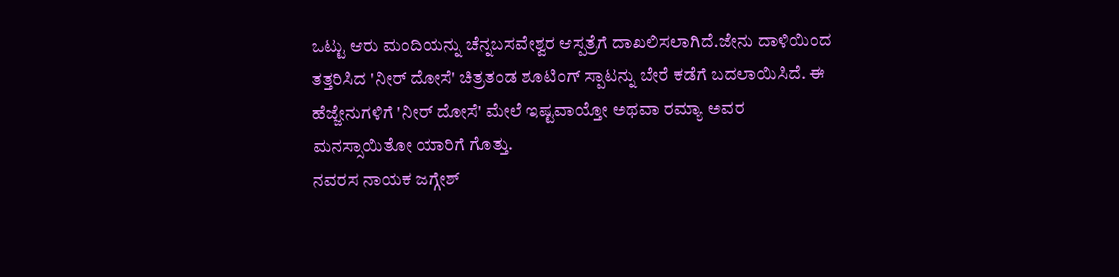ಒಟ್ಟು ಆರು ಮಂದಿಯನ್ನು ಚೆನ್ನಬಸವೇಶ್ವರ ಆಸ್ಪತ್ರೆಗೆ ದಾಖಲಿಸಲಾಗಿದೆ.ಜೇನು ದಾಳಿಯಿಂದ ತತ್ತರಿಸಿದ 'ನೀರ್ ದೋಸೆ' ಚಿತ್ರತಂಡ ಶೂಟಿಂಗ್ ಸ್ಪಾಟನ್ನು ಬೇರೆ ಕಡೆಗೆ ಬದಲಾಯಿಸಿದೆ. ಈ ಹೆಜ್ಜೇನುಗಳಿಗೆ 'ನೀರ್ ದೋಸೆ' ಮೇಲೆ ಇಷ್ಟವಾಯ್ತೋ ಅಥವಾ ರಮ್ಯಾ ಅವರ ಮನಸ್ಸಾಯಿತೋ ಯಾರಿಗೆ ಗೊತ್ತು.
ನವರಸ ನಾಯಕ ಜಗ್ಗೇಶ್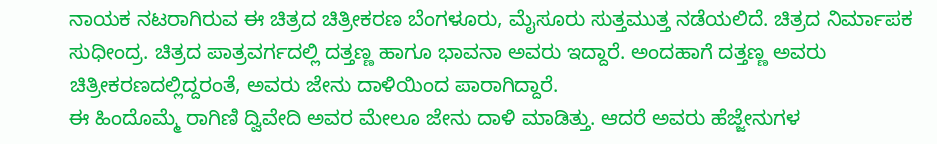ನಾಯಕ ನಟರಾಗಿರುವ ಈ ಚಿತ್ರದ ಚಿತ್ರೀಕರಣ ಬೆಂಗಳೂರು, ಮೈಸೂರು ಸುತ್ತಮುತ್ತ ನಡೆಯಲಿದೆ. ಚಿತ್ರದ ನಿರ್ಮಾಪಕ ಸುಧೀಂದ್ರ. ಚಿತ್ರದ ಪಾತ್ರವರ್ಗದಲ್ಲಿ ದತ್ತಣ್ಣ ಹಾಗೂ ಭಾವನಾ ಅವರು ಇದ್ದಾರೆ. ಅಂದಹಾಗೆ ದತ್ತಣ್ಣ ಅವರು ಚಿತ್ರೀಕರಣದಲ್ಲಿದ್ದರಂತೆ, ಅವರು ಜೇನು ದಾಳಿಯಿಂದ ಪಾರಾಗಿದ್ದಾರೆ.
ಈ ಹಿಂದೊಮ್ಮೆ ರಾಗಿಣಿ ದ್ವಿವೇದಿ ಅವರ ಮೇಲೂ ಜೇನು ದಾಳಿ ಮಾಡಿತ್ತು. ಆದರೆ ಅವರು ಹೆಜ್ಜೇನುಗಳ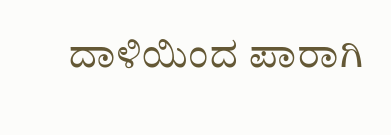ದಾಳಿಯಿಂದ ಪಾರಾಗಿ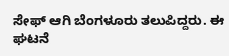ಸೇಫ್ ಆಗಿ ಬೆಂಗಳೂರು ತಲುಪಿದ್ದರು. ಈ ಘಟನೆ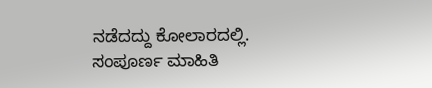ನಡೆದದ್ದು ಕೋಲಾರದಲ್ಲಿ. ಸಂಪೂರ್ಣ ಮಾಹಿತಿ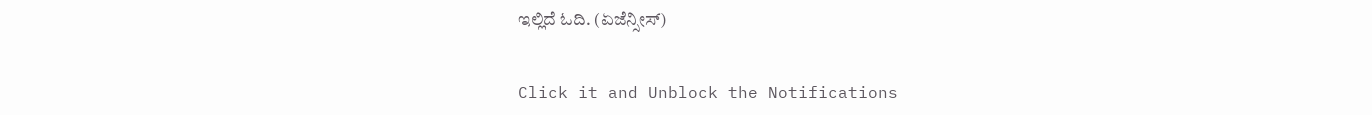ಇಲ್ಲಿದೆ ಓದಿ. (ಏಜೆನ್ಸೀಸ್)


Click it and Unblock the Notifications